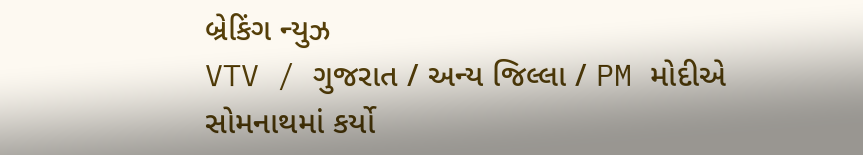બ્રેકિંગ ન્યુઝ
VTV / ગુજરાત / અન્ય જિલ્લા / PM મોદીએ સોમનાથમાં કર્યો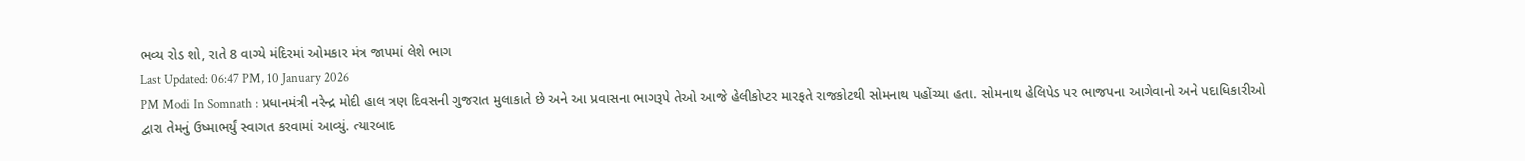ભવ્ય રોડ શો, રાતે 8 વાગ્યે મંદિરમાં ઓમકાર મંત્ર જાપમાં લેશે ભાગ
Last Updated: 06:47 PM, 10 January 2026
PM Modi In Somnath : પ્રધાનમંત્રી નરેન્દ્ર મોદી હાલ ત્રણ દિવસની ગુજરાત મુલાકાતે છે અને આ પ્રવાસના ભાગરૂપે તેઓ આજે હેલીકોપ્ટર મારફતે રાજકોટથી સોમનાથ પહોંચ્યા હતા. સોમનાથ હેલિપેડ પર ભાજપના આગેવાનો અને પદાધિકારીઓ દ્વારા તેમનું ઉષ્માભર્યું સ્વાગત કરવામાં આવ્યું. ત્યારબાદ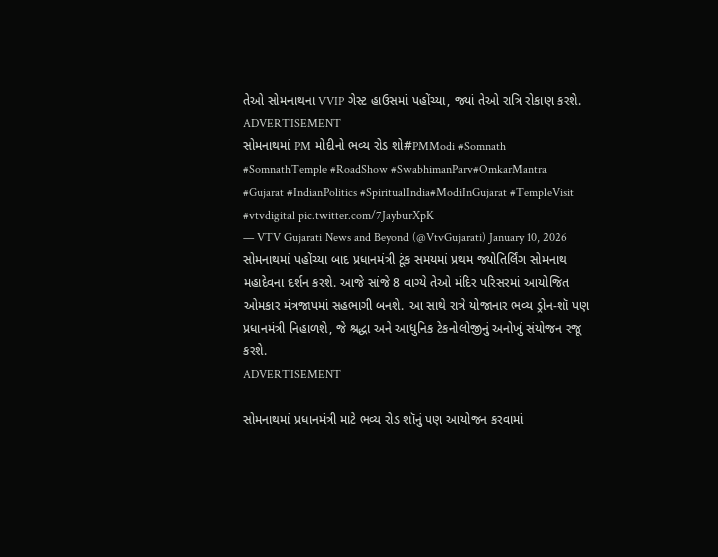તેઓ સોમનાથના VVIP ગેસ્ટ હાઉસમાં પહોંચ્યા, જ્યાં તેઓ રાત્રિ રોકાણ કરશે.
ADVERTISEMENT
સોમનાથમાં PM મોદીનો ભવ્ય રોડ શો#PMModi #Somnath #SomnathTemple #RoadShow #SwabhimanParv#OmkarMantra #Gujarat #IndianPolitics #SpiritualIndia#ModiInGujarat #TempleVisit #vtvdigital pic.twitter.com/7JayburXpK
— VTV Gujarati News and Beyond (@VtvGujarati) January 10, 2026
સોમનાથમાં પહોંચ્યા બાદ પ્રધાનમંત્રી ટૂંક સમયમાં પ્રથમ જ્યોતિર્લિંગ સોમનાથ મહાદેવના દર્શન કરશે. આજે સાંજે 8 વાગ્યે તેઓ મંદિર પરિસરમાં આયોજિત ઓમકાર મંત્રજાપમાં સહભાગી બનશે. આ સાથે રાત્રે યોજાનાર ભવ્ય ડ્રોન-શૉ પણ પ્રધાનમંત્રી નિહાળશે, જે શ્રદ્ધા અને આધુનિક ટેકનોલોજીનું અનોખું સંયોજન રજૂ કરશે.
ADVERTISEMENT

સોમનાથમાં પ્રધાનમંત્રી માટે ભવ્ય રોડ શૉનું પણ આયોજન કરવામાં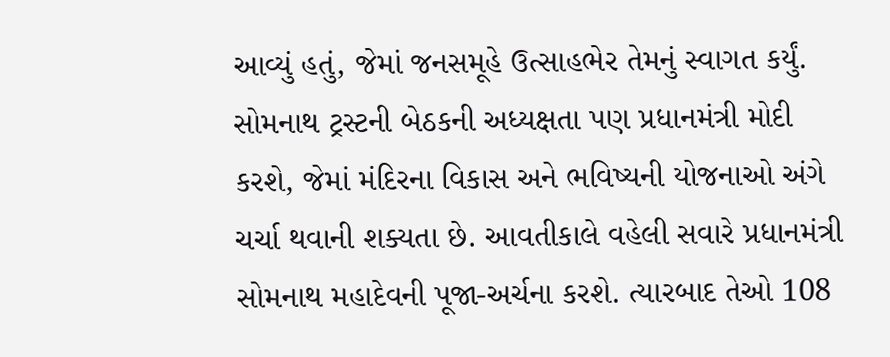આવ્યું હતું, જેમાં જનસમૂહે ઉત્સાહભેર તેમનું સ્વાગત કર્યું. સોમનાથ ટ્રસ્ટની બેઠકની અધ્યક્ષતા પણ પ્રધાનમંત્રી મોદી કરશે, જેમાં મંદિરના વિકાસ અને ભવિષ્યની યોજનાઓ અંગે ચર્ચા થવાની શક્યતા છે. આવતીકાલે વહેલી સવારે પ્રધાનમંત્રી સોમનાથ મહાદેવની પૂજા-અર્ચના કરશે. ત્યારબાદ તેઓ 108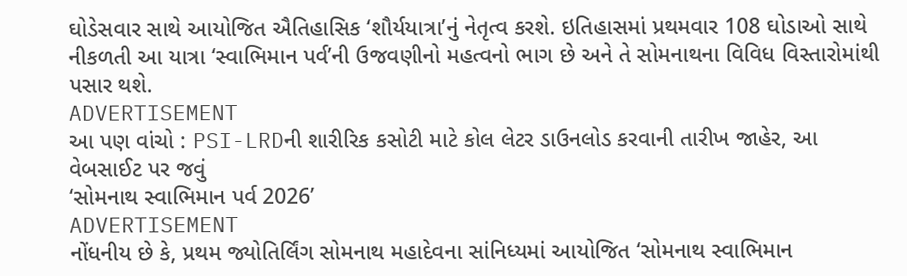ઘોડેસવાર સાથે આયોજિત ઐતિહાસિક ‘શૌર્યયાત્રા’નું નેતૃત્વ કરશે. ઇતિહાસમાં પ્રથમવાર 108 ઘોડાઓ સાથે નીકળતી આ યાત્રા ‘સ્વાભિમાન પર્વ’ની ઉજવણીનો મહત્વનો ભાગ છે અને તે સોમનાથના વિવિધ વિસ્તારોમાંથી પસાર થશે.
ADVERTISEMENT
આ પણ વાંચો : PSI-LRDની શારીરિક કસોટી માટે કોલ લેટર ડાઉનલોડ કરવાની તારીખ જાહેર, આ વેબસાઈટ પર જવું
‘સોમનાથ સ્વાભિમાન પર્વ 2026’
ADVERTISEMENT
નોંધનીય છે કે, પ્રથમ જ્યોતિર્લિંગ સોમનાથ મહાદેવના સાંનિધ્યમાં આયોજિત ‘સોમનાથ સ્વાભિમાન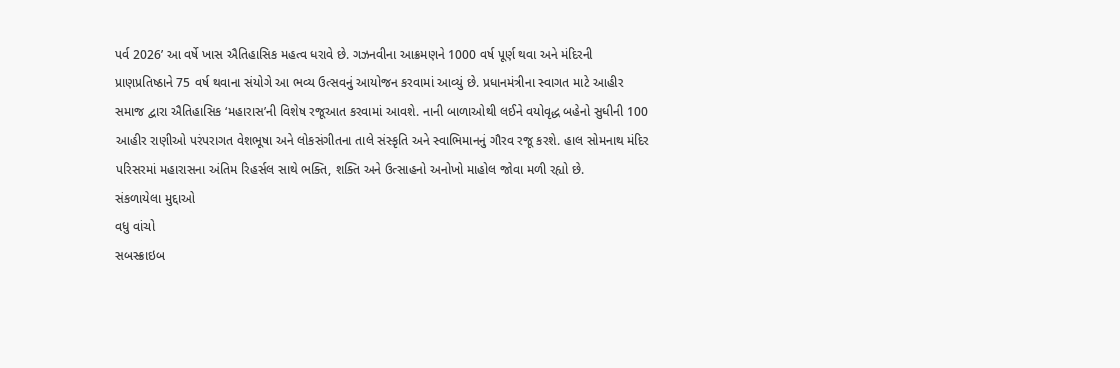પર્વ 2026’ આ વર્ષે ખાસ ઐતિહાસિક મહત્વ ધરાવે છે. ગઝનવીના આક્રમણને 1000 વર્ષ પૂર્ણ થવા અને મંદિરની પ્રાણપ્રતિષ્ઠાને 75 વર્ષ થવાના સંયોગે આ ભવ્ય ઉત્સવનું આયોજન કરવામાં આવ્યું છે. પ્રધાનમંત્રીના સ્વાગત માટે આહીર સમાજ દ્વારા ઐતિહાસિક ‘મહારાસ’ની વિશેષ રજૂઆત કરવામાં આવશે. નાની બાળાઓથી લઈને વયોવૃદ્ધ બહેનો સુધીની 100 આહીર રાણીઓ પરંપરાગત વેશભૂષા અને લોકસંગીતના તાલે સંસ્કૃતિ અને સ્વાભિમાનનું ગૌરવ રજૂ કરશે. હાલ સોમનાથ મંદિર પરિસરમાં મહારાસના અંતિમ રિહર્સલ સાથે ભક્તિ, શક્તિ અને ઉત્સાહનો અનોખો માહોલ જોવા મળી રહ્યો છે.
સંકળાયેલા મુદ્દાઓ
વધુ વાંચો
સબસ્ક્રાઇબ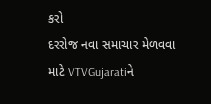કરો
દરરોજ નવા સમાચાર મેળવવા માટે VTVGujaratiને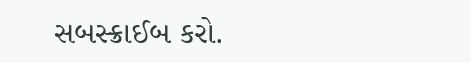સબસ્ક્રાઈબ કરો.